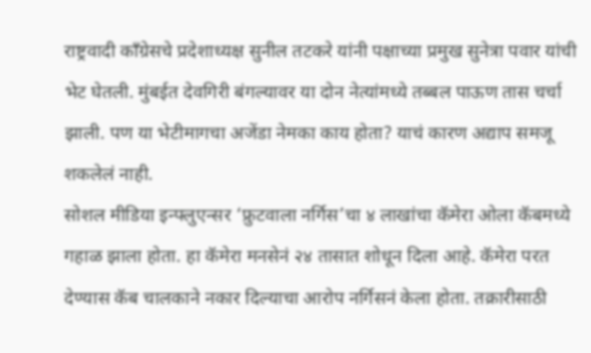राष्ट्रवादी काँग्रेसचे प्रदेशाध्यक्ष सुनील तटकरे यांनी पक्षाच्या प्रमुख सुनेत्रा पवार यांची भेट घेतली. मुंबईत देवगिरी बंगल्यावर या दोन नेत्यांमध्ये तब्बल पाऊण तास चर्चा झाली. पण या भेटीमागचा अजेंडा नेमका काय होता? याचं कारण अद्याप समजू शकलेलं नाही.
सोशल मीडिया इन्फ्लुएन्सर ‘फ्रुटवाला नर्गिस’चा ४ लाखांचा कॅमेरा ओला कॅबमध्ये गहाळ झाला होता. हा कॅमेरा मनसेनं २४ तासात शोधून दिला आहे. कॅमेरा परत देण्यास कॅब चालकाने नकार दिल्याचा आरोप नर्गिसनं केला होता. तक्रारीसाठी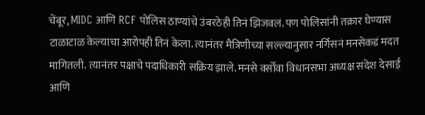चेंबूर, MIDC आणि RCF पोलिस ठाण्यांचे उंबरठेही तिनं झिजवलं. पण पोलिसांनी तक्रार घेण्यास टाळाटाळ केल्याचा आरोपही तिनं केला. त्यानंतर मैत्रिणीच्या सल्ल्यानुसार नर्गिसनं मनसेकडं मदत मागितली. त्यानंतर पक्षाचे पदाधिकारी सक्रिय झाले. मनसे वर्सोवा विधानसभा अध्यक्ष संदेश देसाई आणि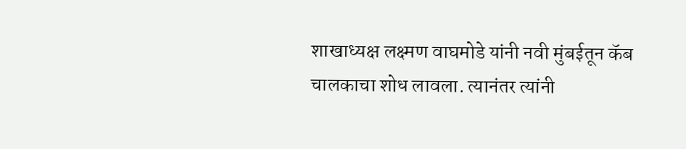शाखाध्यक्ष लक्ष्मण वाघमोडे यांनी नवी मुंबईतून कॅब चालकाचा शोध लावला. त्यानंतर त्यांनी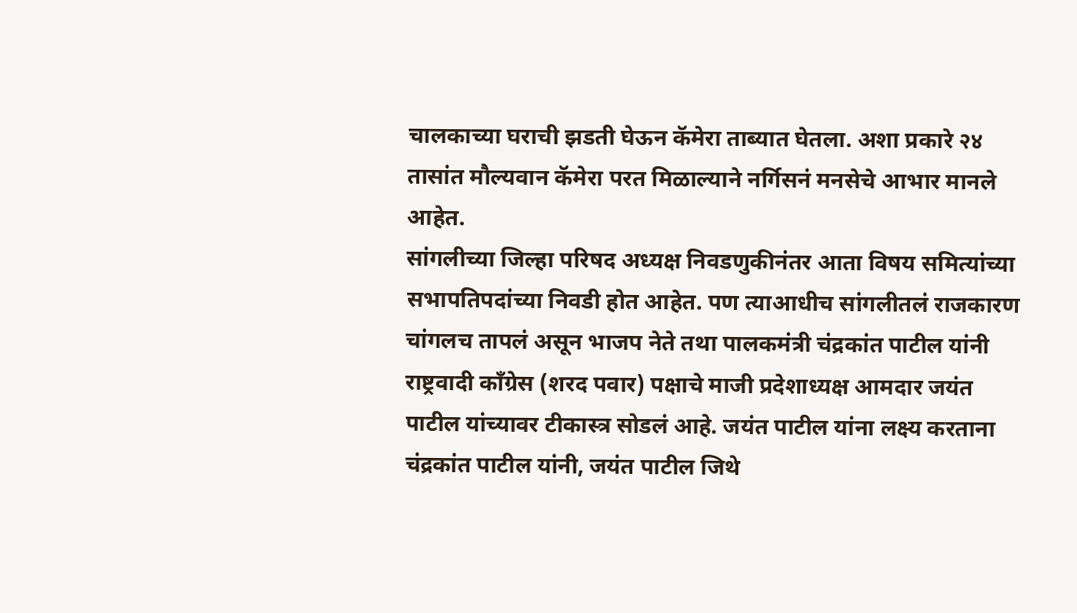चालकाच्या घराची झडती घेऊन कॅमेरा ताब्यात घेतला. अशा प्रकारे २४ तासांत मौल्यवान कॅमेरा परत मिळाल्याने नर्गिसनं मनसेचे आभार मानले आहेत.
सांगलीच्या जिल्हा परिषद अध्यक्ष निवडणुकीनंतर आता विषय समित्यांच्या सभापतिपदांच्या निवडी होत आहेत. पण त्याआधीच सांगलीतलं राजकारण चांगलच तापलं असून भाजप नेते तथा पालकमंत्री चंद्रकांत पाटील यांनी राष्ट्रवादी काँग्रेस (शरद पवार) पक्षाचे माजी प्रदेशाध्यक्ष आमदार जयंत पाटील यांच्यावर टीकास्त्र सोडलं आहे. जयंत पाटील यांना लक्ष्य करताना चंद्रकांत पाटील यांनी, जयंत पाटील जिथे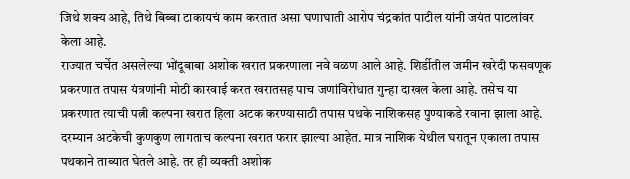जिथे शक्य आहे, तिथे बिब्बा टाकायचं काम करतात असा घणाघाती आरोप चंद्रकांत पाटील यांनी जयंत पाटलांवर केला आहे.
राज्यात चर्चेत असलेल्या भोंदूबाबा अशोक खरात प्रकरणाला नवे वळण आले आहे. शिर्डीतील जमीन खरेदी फसवणूक प्रकरणात तपास यंत्रणांनी मोठी कारवाई करत खरातसह पाच जणांविरोधात गुन्हा दाखल केला आहे. तसेच या प्रकरणात त्याची पत्नी कल्पना खरात हिला अटक करण्यासाठी तपास पथके नाशिकसह पुण्याकडे रवाना झाला आहे. दरम्यान अटकेची कुणकुण लागताच कल्पना खरात फरार झाल्या आहेत. मात्र नाशिक येथील घरातून एकाला तपास पथकाने ताब्यात घेतले आहे. तर ही व्यक्ती अशोक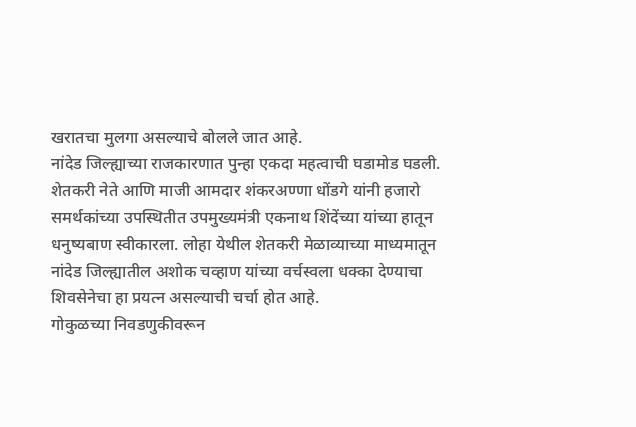खरातचा मुलगा असल्याचे बोलले जात आहे.
नांदेड जिल्ह्याच्या राजकारणात पुन्हा एकदा महत्वाची घडामोड घडली. शेतकरी नेते आणि माजी आमदार शंकरअण्णा धोंडगे यांनी हजारो समर्थकांच्या उपस्थितीत उपमुख्यमंत्री एकनाथ शिंदेंच्या यांच्या हातून धनुष्यबाण स्वीकारला. लोहा येथील शेतकरी मेळाव्याच्या माध्यमातून नांदेड जिल्ह्यातील अशोक चव्हाण यांच्या वर्चस्वला धक्का देण्याचा शिवसेनेचा हा प्रयत्न असल्याची चर्चा होत आहे.
गोकुळच्या निवडणुकीवरून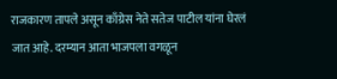राजकारण तापले असून काँग्रेस नेते सतेज पाटील यांना घेरलं जात आहे. दरम्यान आता भाजपला वगळून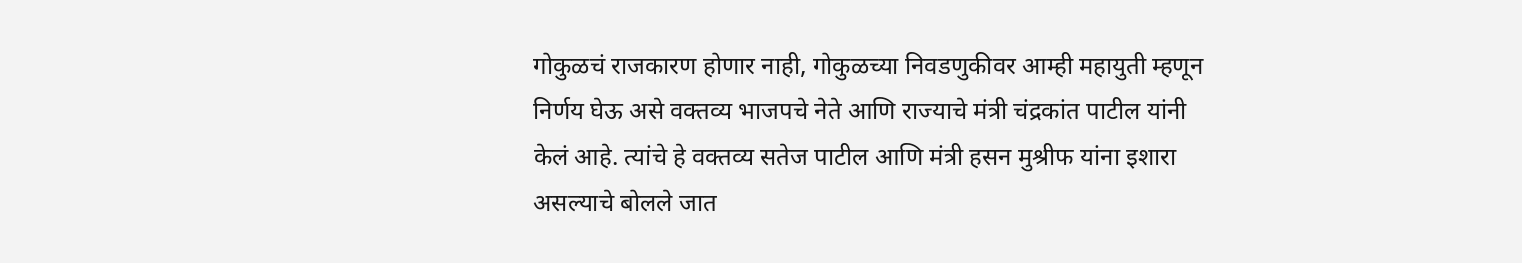गोकुळचं राजकारण होणार नाही, गोकुळच्या निवडणुकीवर आम्ही महायुती म्हणून निर्णय घेऊ असे वक्तव्य भाजपचे नेते आणि राज्याचे मंत्री चंद्रकांत पाटील यांनी केलं आहे. त्यांचे हे वक्तव्य सतेज पाटील आणि मंत्री हसन मुश्रीफ यांना इशारा असल्याचे बोलले जात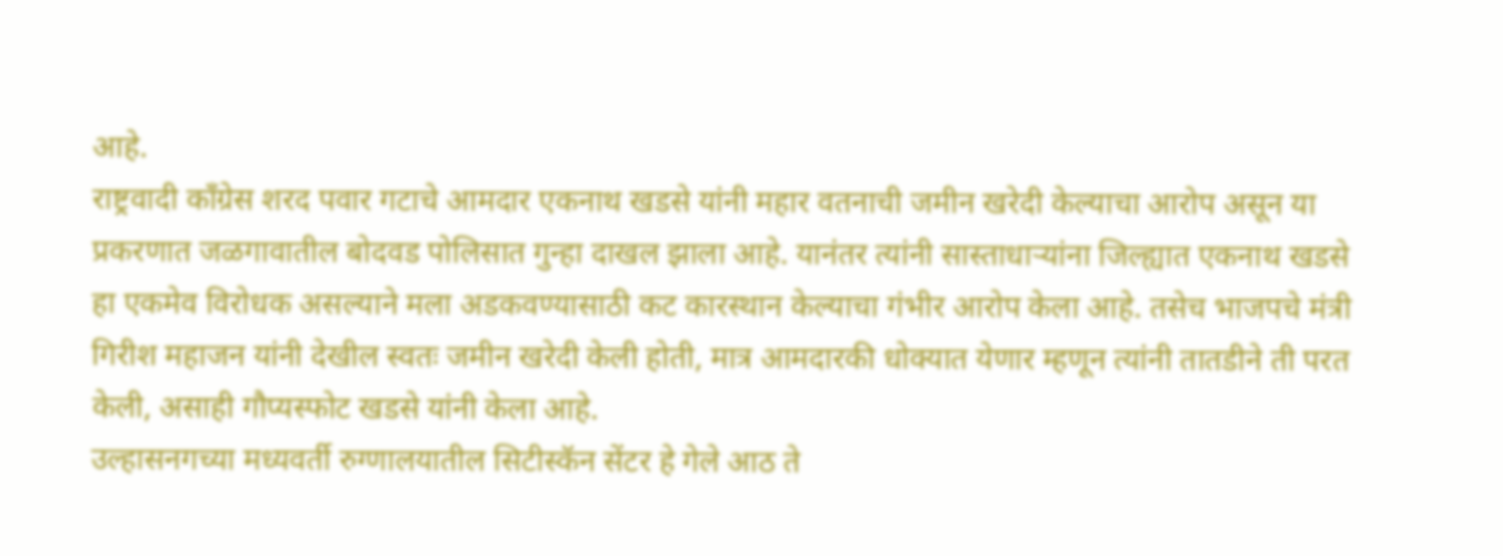आहे.
राष्ट्रवादी काँग्रेस शरद पवार गटाचे आमदार एकनाथ खडसे यांनी महार वतनाची जमीन खरेदी केल्याचा आरोप असून या प्रकरणात जळगावातील बोदवड पोलिसात गुन्हा दाखल झाला आहे. यानंतर त्यांनी सास्ताधाऱ्यांना जिल्ह्यात एकनाथ खडसे हा एकमेव विरोधक असल्याने मला अडकवण्यासाठी कट कारस्थान केल्याचा गंभीर आरोप केला आहे. तसेच भाजपचे मंत्री गिरीश महाजन यांनी देखील स्वतः जमीन खरेदी केली होती, मात्र आमदारकी धोक्यात येणार म्हणून त्यांनी तातडीने ती परत केली, असाही गौप्यस्फोट खडसे यांनी केला आहे.
उल्हासनगच्या मध्यवर्ती रुग्णालयातील सिटीस्कॅन सेंटर हे गेले आठ ते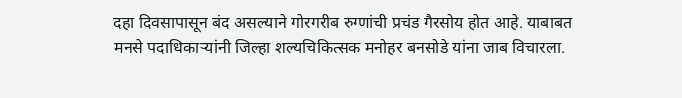दहा दिवसापासून बंद असल्याने गोरगरीब रुग्णांची प्रचंड गैरसोय होत आहे. याबाबत मनसे पदाधिकाऱ्यांनी जिल्हा शल्यचिकित्सक मनोहर बनसोडे यांना जाब विचारला.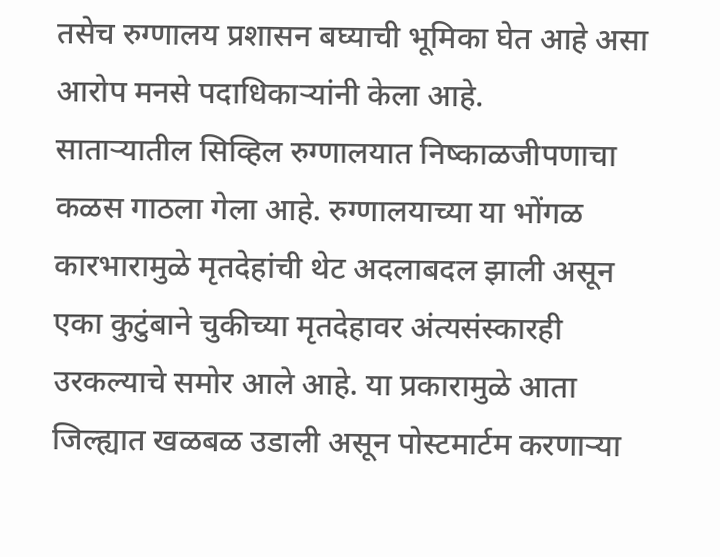तसेच रुग्णालय प्रशासन बघ्याची भूमिका घेत आहे असा आरोप मनसे पदाधिकाऱ्यांनी केला आहे.
साताऱ्यातील सिव्हिल रुग्णालयात निष्काळजीपणाचा कळस गाठला गेला आहे. रुग्णालयाच्या या भोंगळ कारभारामुळे मृतदेहांची थेट अदलाबदल झाली असून एका कुटुंबाने चुकीच्या मृतदेहावर अंत्यसंस्कारही उरकल्याचे समोर आले आहे. या प्रकारामुळे आता जिल्ह्यात खळबळ उडाली असून पोस्टमार्टम करणाऱ्या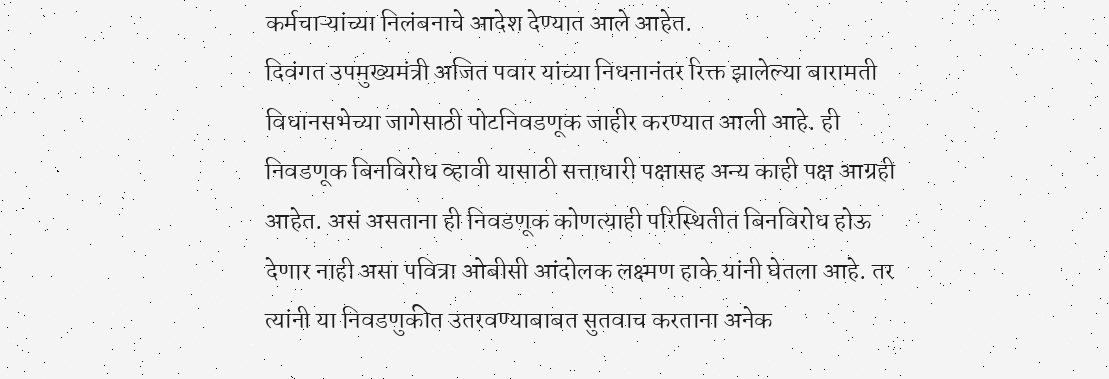कर्मचाऱ्यांच्या निलंबनाचे आदेश देण्यात आले आहेत.
दिवंगत उपमुख्यमंत्री अजित पवार यांच्या निधनानंतर रिक्त झालेल्या बारामती विधानसभेच्या जागेसाठी पोटनिवडणूक जाहीर करण्यात आली आहे. ही निवडणूक बिनविरोध व्हावी यासाठी सत्ताधारी पक्षासह अन्य काही पक्ष आग्रही आहेत. असं असताना ही निवडणूक कोणत्याही परिस्थितीत बिनविरोध होऊ देणार नाही असा पवित्रा ओबीसी आंदोलक लक्ष्मण हाके यांनी घेतला आहे. तर त्यांनी या निवडणुकीत उतरवण्याबाबत सुतवाच करताना अनेक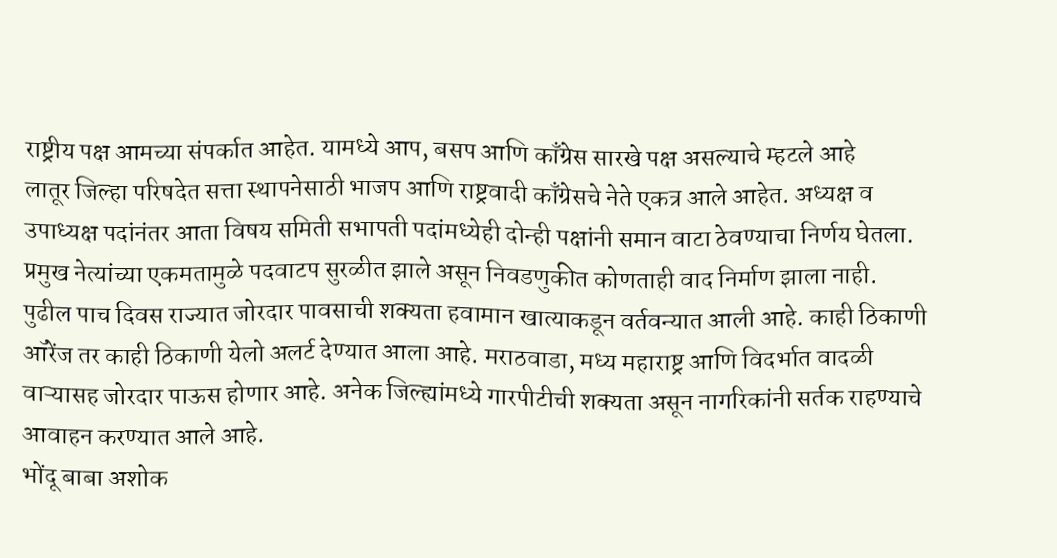राष्ट्रीय पक्ष आमच्या संपर्कात आहेत. यामध्ये आप, बसप आणि काँग्रेस सारखे पक्ष असल्याचे म्हटले आहे
लातूर जिल्हा परिषदेत सत्ता स्थापनेसाठी भाजप आणि राष्ट्रवादी काँग्रेसचे नेते एकत्र आले आहेत. अध्यक्ष व उपाध्यक्ष पदांनंतर आता विषय समिती सभापती पदांमध्येही दोन्ही पक्षांनी समान वाटा ठेवण्याचा निर्णय घेतला. प्रमुख नेत्यांच्या एकमतामुळे पदवाटप सुरळीत झाले असून निवडणुकीत कोणताही वाद निर्माण झाला नाही.
पुढील पाच दिवस राज्यात जोरदार पावसाची शक्यता हवामान खात्याकडून वर्तवन्यात आली आहे. काही ठिकाणी ऑरेंज तर काही ठिकाणी येलो अलर्ट देण्यात आला आहे. मराठवाडा, मध्य महाराष्ट्र आणि विदर्भात वादळी वाऱ्यासह जोरदार पाऊस होणार आहे. अनेक जिल्ह्यांमध्ये गारपीटीची शक्यता असून नागरिकांनी सर्तक राहण्याचे आवाहन करण्यात आले आहे.
भोंदू बाबा अशोक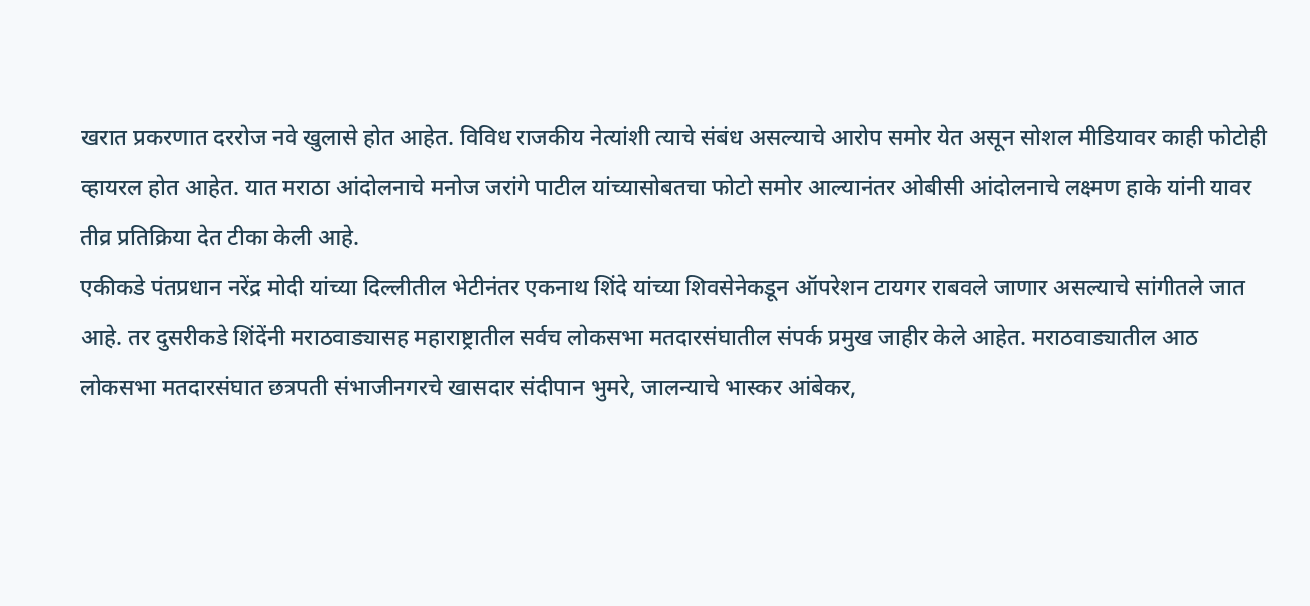खरात प्रकरणात दररोज नवे खुलासे होत आहेत. विविध राजकीय नेत्यांशी त्याचे संबंध असल्याचे आरोप समोर येत असून सोशल मीडियावर काही फोटोही व्हायरल होत आहेत. यात मराठा आंदोलनाचे मनोज जरांगे पाटील यांच्यासोबतचा फोटो समोर आल्यानंतर ओबीसी आंदोलनाचे लक्ष्मण हाके यांनी यावर तीव्र प्रतिक्रिया देत टीका केली आहे.
एकीकडे पंतप्रधान नरेंद्र मोदी यांच्या दिल्लीतील भेटीनंतर एकनाथ शिंदे यांच्या शिवसेनेकडून ऑपरेशन टायगर राबवले जाणार असल्याचे सांगीतले जात आहे. तर दुसरीकडे शिंदेंनी मराठवाड्यासह महाराष्ट्रातील सर्वच लोकसभा मतदारसंघातील संपर्क प्रमुख जाहीर केले आहेत. मराठवाड्यातील आठ लोकसभा मतदारसंघात छत्रपती संभाजीनगरचे खासदार संदीपान भुमरे, जालन्याचे भास्कर आंबेकर,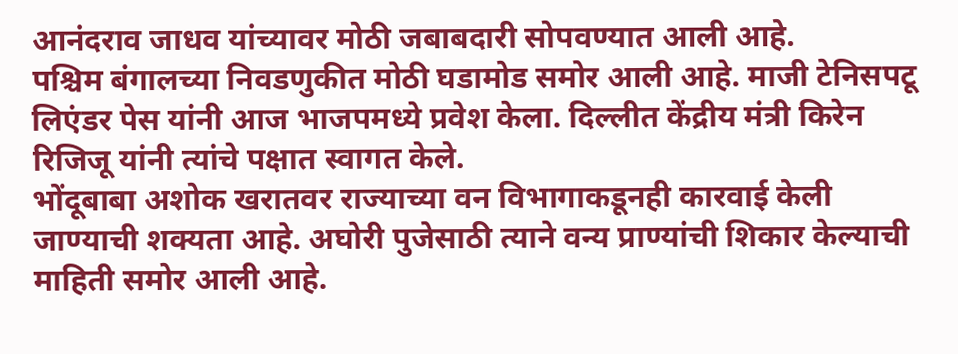आनंदराव जाधव यांच्यावर मोठी जबाबदारी सोपवण्यात आली आहे.
पश्चिम बंगालच्या निवडणुकीत मोठी घडामोड समोर आली आहे. माजी टेनिसपटू लिएंडर पेस यांनी आज भाजपमध्ये प्रवेश केला. दिल्लीत केंद्रीय मंत्री किरेन रिजिजू यांनी त्यांचे पक्षात स्वागत केले.
भोंदूबाबा अशोक खरातवर राज्याच्या वन विभागाकडूनही कारवाई केली जाण्याची शक्यता आहे. अघोरी पुजेसाठी त्याने वन्य प्राण्यांची शिकार केल्याची माहिती समोर आली आहे.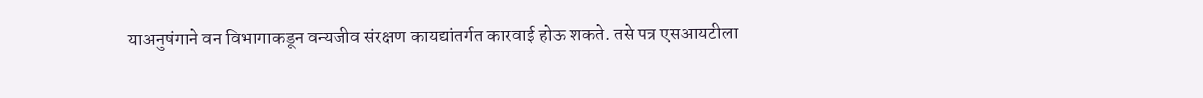याअनुषंगाने वन विभागाकडून वन्यजीव संरक्षण कायद्यांतर्गत कारवाई होऊ शकते. तसे पत्र एसआयटीला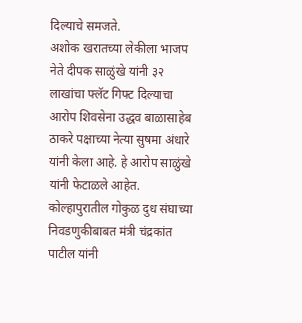दिल्याचे समजते.
अशोक खरातच्या लेकीला भाजप नेते दीपक साळुंखे यांनी ३२ लाखांचा फ्लॅट गिफ्ट दिल्याचा आरोप शिवसेना उद्धव बाळासाहेब ठाकरे पक्षाच्या नेत्या सुषमा अंधारे यांनी केला आहे. हे आरोप साळुंखे यांनी फेटाळले आहेत.
कोल्हापुरातील गोकुळ दुध संघाच्या निवडणुकीबाबत मंत्री चंद्रकांत पाटील यांनी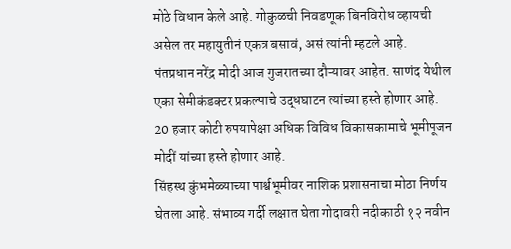मोठे विधान केले आहे. गोकुळची निवडणूक बिनविरोध व्हायची असेल तर महायुतीनं एकत्र बसावं, असं त्यांनी म्हटले आहे.
पंतप्रधान नरेंद्र मोदी आज गुजरातच्या दौऱ्यावर आहेत. साणंद येथील एका सेमीकंडक्टर प्रकल्पाचे उद्धघाटन त्यांच्या हस्ते होणार आहे. 20 हजार कोटी रुपयापेक्षा अधिक विविध विकासकामाचे भूमीपूजन मोदीं यांच्या हस्ते होणार आहे.
सिंहस्थ कुंभमेळ्याच्या पार्श्वभूमीवर नाशिक प्रशासनाचा मोठा निर्णय घेतला आहे. संभाव्य गर्दी लक्षात घेता गोदावरी नदीकाठी १२ नवीन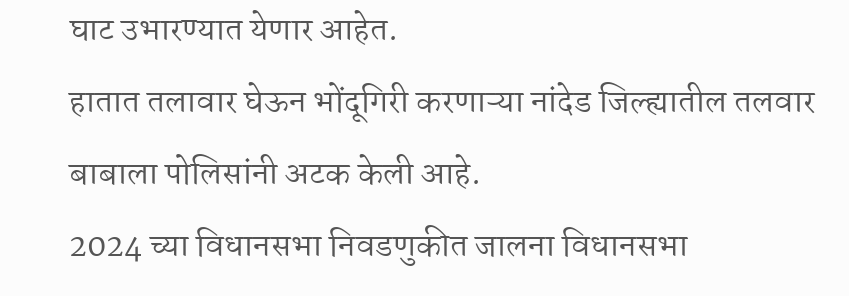घाट उभारण्यात येणार आहेत.
हातात तलावार घेऊन भोंदूगिरी करणाऱ्या नांदेड जिल्ह्यातील तलवार बाबाला पोलिसांनी अटक केली आहे.
2024 च्या विधानसभा निवडणुकीत जालना विधानसभा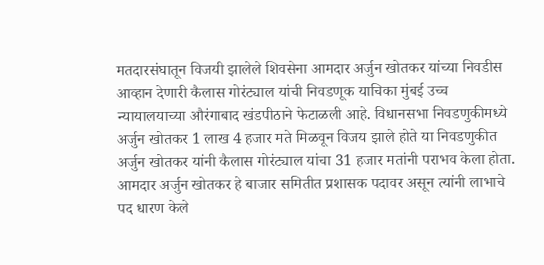मतदारसंघातून विजयी झालेले शिवसेना आमदार अर्जुन खोतकर यांच्या निवडीस आव्हान देणारी कैलास गोरंट्याल यांची निवडणूक याचिका मुंबई उच्च न्यायालयाच्या औरंगाबाद खंडपीठाने फेटाळली आहे. विधानसभा निवडणुकीमध्ये अर्जुन खोतकर 1 लाख 4 हजार मते मिळवून विजय झाले होते या निवडणुकीत अर्जुन खोतकर यांनी कैलास गोरंट्याल यांचा 31 हजार मतांनी पराभव केला होता. आमदार अर्जुन खोतकर हे बाजार समितीत प्रशासक पदावर असून त्यांनी लाभाचे पद धारण केले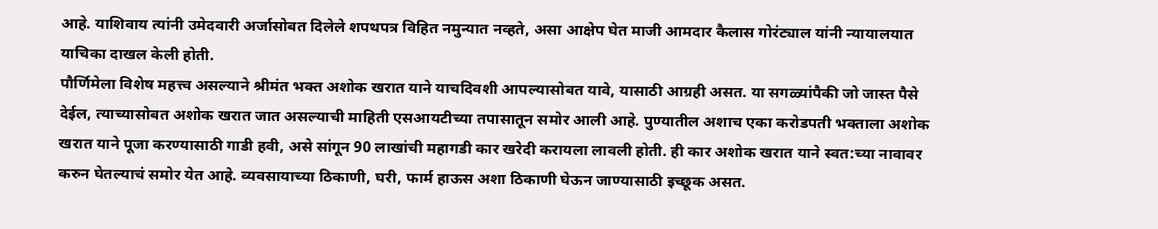आहे. याशिवाय त्यांनी उमेदवारी अर्जासोबत दिलेले शपथपत्र विहित नमुन्यात नव्हते, असा आक्षेप घेत माजी आमदार कैलास गोरंट्याल यांनी न्यायालयात याचिका दाखल केली होती.
पौर्णिमेला विशेष महत्त्व असल्याने श्रीमंत भक्त अशोक खरात याने याचदिवशी आपल्यासोबत यावे, यासाठी आग्रही असत. या सगळ्यांपैकी जो जास्त पैसे देईल, त्याच्यासोबत अशोक खरात जात असल्याची माहिती एसआयटीच्या तपासातून समोर आली आहे. पुण्यातील अशाच एका करोडपती भक्ताला अशोक खरात याने पूजा करण्यासाठी गाडी हवी, असे सांगून 90 लाखांची महागडी कार खरेदी करायला लावली होती. ही कार अशोक खरात याने स्वत:च्या नावावर करुन घेतल्याचं समोर येत आहे. व्यवसायाच्या ठिकाणी, घरी, फार्म हाऊस अशा ठिकाणी घेऊन जाण्यासाठी इच्छूक असत.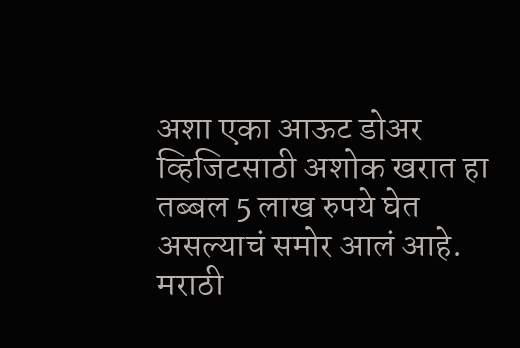अशा एका आऊट डोअर व्हिजिटसाठी अशोक खरात हा तब्बल 5 लाख रुपये घेत असल्याचं समोर आलं आहे.
मराठी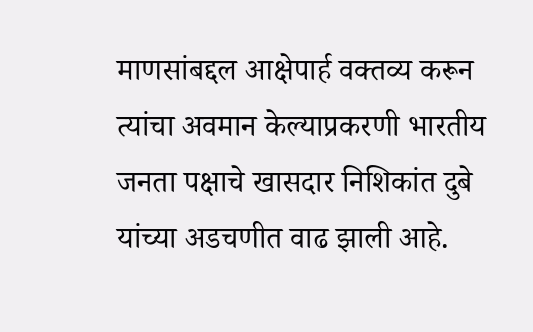माणसांबद्दल आक्षेपार्ह वक्तव्य करून त्यांचा अवमान केल्याप्रकरणी भारतीय जनता पक्षाचे खासदार निशिकांत दुबे यांच्या अडचणीत वाढ झाली आहे.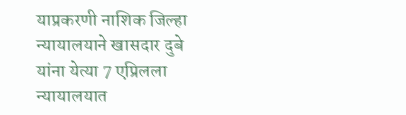याप्रकरणी नाशिक जिल्हा न्यायालयाने खासदार दुबे यांना येत्या 7 एप्रिलला न्यायालयात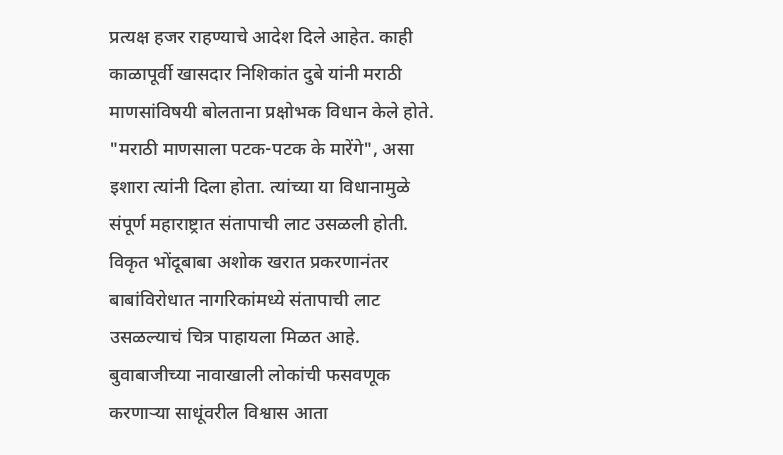प्रत्यक्ष हजर राहण्याचे आदेश दिले आहेत. काही काळापूर्वी खासदार निशिकांत दुबे यांनी मराठी माणसांविषयी बोलताना प्रक्षोभक विधान केले होते. "मराठी माणसाला पटक-पटक के मारेंगे", असा इशारा त्यांनी दिला होता. त्यांच्या या विधानामुळे संपूर्ण महाराष्ट्रात संतापाची लाट उसळली होती.
विकृत भोंदूबाबा अशोक खरात प्रकरणानंतर बाबांविरोधात नागरिकांमध्ये संतापाची लाट उसळल्याचं चित्र पाहायला मिळत आहे. बुवाबाजीच्या नावाखाली लोकांची फसवणूक करणाऱ्या साधूंवरील विश्वास आता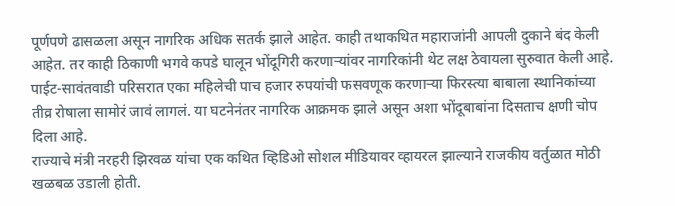पूर्णपणे ढासळला असून नागरिक अधिक सतर्क झाले आहेत. काही तथाकथित महाराजांनी आपली दुकाने बंद केली आहेत. तर काही ठिकाणी भगवे कपडे घालून भोंदूगिरी करणाऱ्यांवर नागरिकांनी थेट लक्ष ठेवायला सुरुवात केली आहे. पाईट-सावंतवाडी परिसरात एका महिलेची पाच हजार रुपयांची फसवणूक करणाऱ्या फिरस्त्या बाबाला स्थानिकांच्या तीव्र रोषाला सामोरं जावं लागलं. या घटनेनंतर नागरिक आक्रमक झाले असून अशा भोंदूबाबांना दिसताच क्षणी चोप दिला आहे.
राज्याचे मंत्री नरहरी झिरवळ यांचा एक कथित व्हिडिओ सोशल मीडियावर व्हायरल झाल्याने राजकीय वर्तुळात मोठी खळबळ उडाली होती.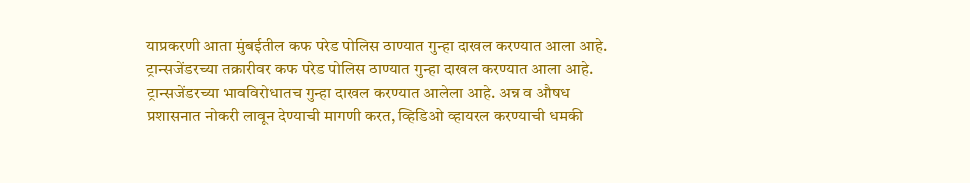याप्रकरणी आता मुंबईतील कफ परेड पोलिस ठाण्यात गुन्हा दाखल करण्यात आला आहे. ट्रान्सजेंडरच्या तक्रारीवर कफ परेड पोलिस ठाण्यात गुन्हा दाखल करण्यात आला आहे. ट्रान्सजेंडरच्या भावविरोधातच गुन्हा दाखल करण्यात आलेला आहे. अन्न व औषध प्रशासनात नोकरी लावून देण्याची मागणी करत, व्हिडिओ व्हायरल करण्याची धमकी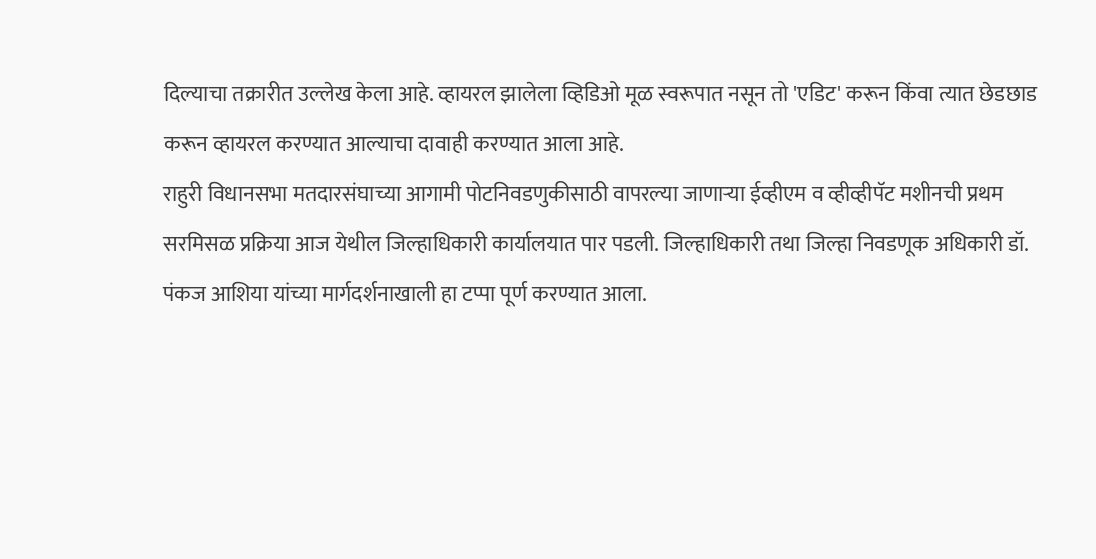दिल्याचा तक्रारीत उल्लेख केला आहे. व्हायरल झालेला व्हिडिओ मूळ स्वरूपात नसून तो 'एडिट' करून किंवा त्यात छेडछाड करून व्हायरल करण्यात आल्याचा दावाही करण्यात आला आहे.
राहुरी विधानसभा मतदारसंघाच्या आगामी पोटनिवडणुकीसाठी वापरल्या जाणाऱ्या ईव्हीएम व व्हीव्हीपॅट मशीनची प्रथम सरमिसळ प्रक्रिया आज येथील जिल्हाधिकारी कार्यालयात पार पडली. जिल्हाधिकारी तथा जिल्हा निवडणूक अधिकारी डॉ. पंकज आशिया यांच्या मार्गदर्शनाखाली हा टप्पा पूर्ण करण्यात आला.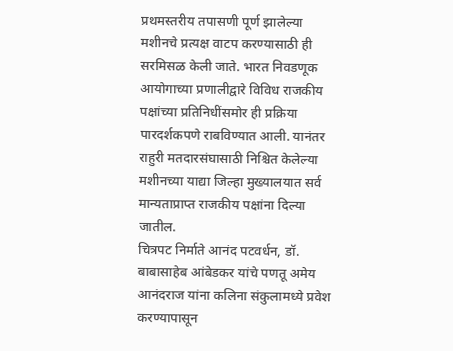प्रथमस्तरीय तपासणी पूर्ण झालेल्या मशीनचे प्रत्यक्ष वाटप करण्यासाठी ही सरमिसळ केली जाते. भारत निवडणूक आयोगाच्या प्रणालीद्वारे विविध राजकीय पक्षांच्या प्रतिनिधींसमोर ही प्रक्रिया पारदर्शकपणे राबविण्यात आली. यानंतर राहुरी मतदारसंघासाठी निश्चित केलेल्या मशीनच्या याद्या जिल्हा मुख्यालयात सर्व मान्यताप्राप्त राजकीय पक्षांना दिल्या जातील.
चित्रपट निर्माते आनंद पटवर्धन, डॉ. बाबासाहेब आंबेडकर यांचे पणतू अमेय आनंदराज यांना कलिना संकुलामध्ये प्रवेश करण्यापासून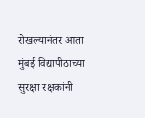रोखल्यानंतर आता मुंबई विद्यापीठाच्या सुरक्षा रक्षकांनी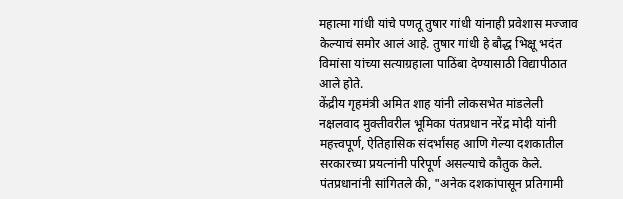महात्मा गांधी यांचे पणतू तुषार गांधी यांनाही प्रवेशास मज्जाव केल्याचं समोर आलं आहे. तुषार गांधी हे बौद्ध भिक्षू भदंत विमांसा यांच्या सत्याग्रहाला पाठिंबा देण्यासाठी विद्यापीठात आले होते.
केंद्रीय गृहमंत्री अमित शाह यांनी लोकसभेत मांडलेली नक्षलवाद मुक्तीवरील भूमिका पंतप्रधान नरेंद्र मोदी यांनी महत्त्वपूर्ण, ऐतिहासिक संदर्भांसह आणि गेल्या दशकातील सरकारच्या प्रयत्नांनी परिपूर्ण असल्याचे कौतुक केले. पंतप्रधानांनी सांगितले की, "अनेक दशकांपासून प्रतिगामी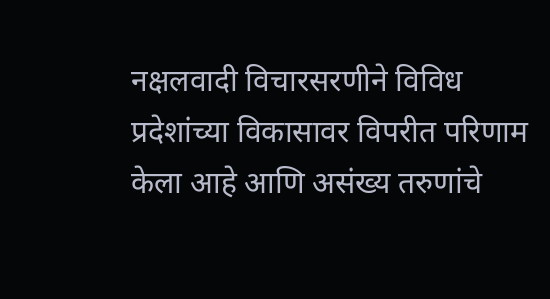नक्षलवादी विचारसरणीने विविध प्रदेशांच्या विकासावर विपरीत परिणाम केला आहे आणि असंख्य तरुणांचे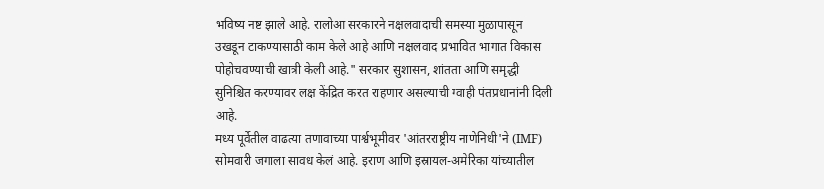भविष्य नष्ट झाले आहे. रालोआ सरकारने नक्षलवादाची समस्या मुळापासून उखडून टाकण्यासाठी काम केले आहे आणि नक्षलवाद प्रभावित भागात विकास पोहोचवण्याची खात्री केली आहे." सरकार सुशासन, शांतता आणि समृद्धी सुनिश्चित करण्यावर लक्ष केंद्रित करत राहणार असल्याची ग्वाही पंतप्रधानांनी दिली आहे.
मध्य पूर्वेतील वाढत्या तणावाच्या पार्श्वभूमीवर 'आंतरराष्ट्रीय नाणेनिधी'ने (IMF) सोमवारी जगाला सावध केलं आहे. इराण आणि इस्रायल-अमेरिका यांच्यातील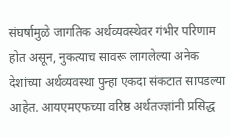संघर्षामुळे जागतिक अर्थव्यवस्थेवर गंभीर परिणाम होत असून, नुकत्याच सावरू लागलेल्या अनेक देशांच्या अर्थव्यवस्था पुन्हा एकदा संकटात सापडल्या आहेत. आयएमएफच्या वरिष्ठ अर्थतज्ज्ञांनी प्रसिद्ध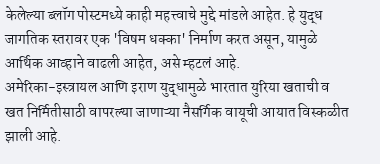केलेल्या ब्लॉग पोस्टमध्ये काही महत्त्वाचे मुद्दे मांडले आहेत. हे युद्ध जागतिक स्तरावर एक 'विषम धक्का' निर्माण करत असून, यामुळे आर्थिक आव्हाने वाढली आहेत, असे म्हटलं आहे.
अमेरिका-इस्त्रायल आणि इराण युद्धामुळे भारतात युरिया खताची व खत निर्मितीसाठी वापरल्या जाणाऱ्या नैसर्गिक वायूची आयात विस्कळीत झाली आहे.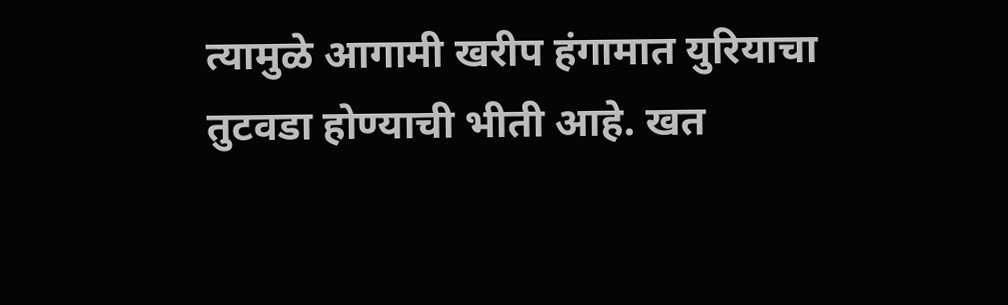त्यामुळे आगामी खरीप हंगामात युरियाचा तुटवडा होण्याची भीती आहे. खत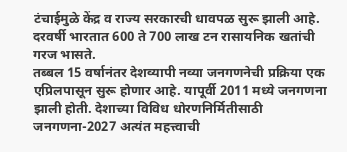टंचाईमुळे केंद्र व राज्य सरकारची धावपळ सुरू झाली आहे. दरवर्षी भारतात 600 ते 700 लाख टन रासायनिक खतांची गरज भासते.
तब्बल 15 वर्षानंतर देशव्यापी नव्या जनगणनेची प्रक्रिया एक एप्रिलपासून सुरू होणार आहे. यापूर्वी 2011 मध्ये जनगणना झाली होती. देशाच्या विविध धोरणनिर्मितीसाठी जनगणना-2027 अत्यंत महत्त्वाची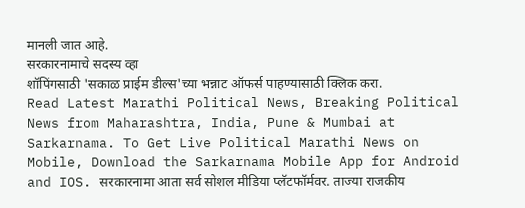मानली जात आहे.
सरकारनामाचे सदस्य व्हा
शॉपिंगसाठी 'सकाळ प्राईम डील्स'च्या भन्नाट ऑफर्स पाहण्यासाठी क्लिक करा.
Read Latest Marathi Political News, Breaking Political News from Maharashtra, India, Pune & Mumbai at Sarkarnama. To Get Live Political Marathi News on Mobile, Download the Sarkarnama Mobile App for Android and IOS. सरकारनामा आता सर्व सोशल मीडिया प्लॅटफॉर्मवर. ताज्या राजकीय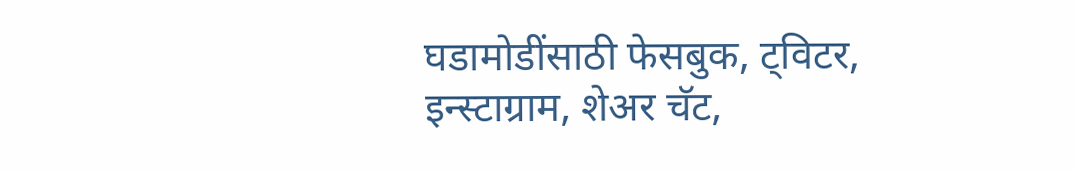घडामोडींसाठी फेसबुक, ट्विटर, इन्स्टाग्राम, शेअर चॅट,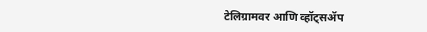टेलिग्रामवर आणि व्हॉट्सॲप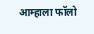आम्हाला फॉलो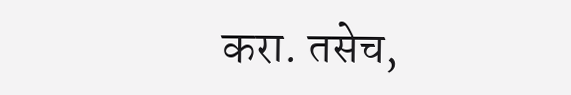करा. तसेच,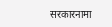सरकारनामा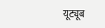यूट्यूब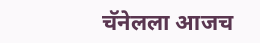चॅनेलला आजच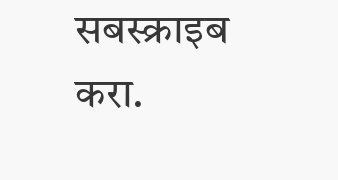सबस्क्राइब करा.